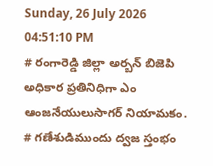Sunday, 26 July 2026 04:51:10 PM
# రంగారెడ్డి జిల్లా అర్బన్ బిజెపి అధికార ప్రతినిధిగా ఎం ఆంజనేయులుసాగర్ నియామకం. # గణేశుడిముందు ద్వజ స్తంభం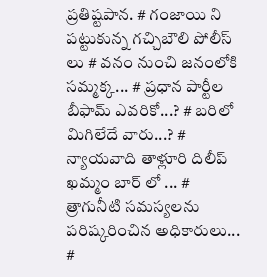ప్రతిష్టపాన. # గంజాయి ని పట్టుకున్న గచ్చిబౌలి పోలీస్ లు # వనం నుంచి జనంలోకి సమ్మక్క... # ప్రధాన పార్టీల బీఫామ్ ఎవరికో...? # బరిలో మిగిలేదే వారు...? # న్యాయవాది తాళ్లూరి దిలీప్ ఖమ్మం బార్ లో ... # త్రాగునీటి సమస్యలను పరిష్కరించిన అధికారులు... #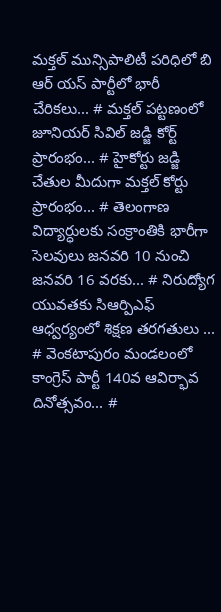మక్తల్ మున్సిపాలిటీ పరిధిలో బి ఆర్ యస్ పార్టీలో భారీ చేరికలు... # మక్తల్ పట్టణంలో జూనియర్ సివిల్ జడ్జి కోర్ట్ ప్రారంభం... # హైకోర్టు జడ్జి చేతుల మీదుగా మక్తల్ కోర్టు ప్రారంభం... # తెలంగాణ విద్యార్ధులకు సంక్రాంతికి భారీగా సెలవులు జనవరి 10 నుంచి జనవరి 16 వరకు... # నిరుద్యోగ యువతకు సిఆర్పిఎఫ్ ఆధ్వర్యంలో శిక్షణ తరగతులు ... # వెంకటాపురం మండలంలో కాంగ్రెస్ పార్టీ 140వ ఆవిర్భావ దినోత్సవం... #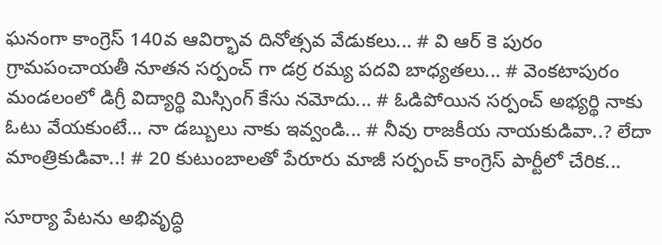ఘనంగా కాంగ్రెస్ 140వ ఆవిర్భావ దినోత్సవ వేడుకలు... # వి ఆర్ కె పురం గ్రామపంచాయతీ నూతన సర్పంచ్ గా డర్ర రమ్య పదవి బాధ్యతలు... # వెంకటాపురం మండలంలో డిగ్రీ విద్యార్థి మిస్సింగ్ కేసు నమోదు... # ఓడిపోయిన సర్పంచ్ అభ్యర్థి నాకు ఓటు వేయకుంటే... నా డబ్బులు నాకు ఇవ్వండి... # నీవు రాజకీయ నాయకుడివా..? లేదా మాంత్రికుడివా..! # 20 కుటుంబాలతో పేరూరు మాజీ సర్పంచ్ కాంగ్రెస్ పార్టీలో చేరిక...

సూర్యా పేటను అభివృద్ధి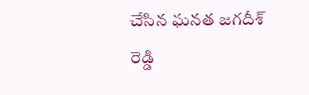చేసిన ఘనత జగదీశ్ రెడ్డి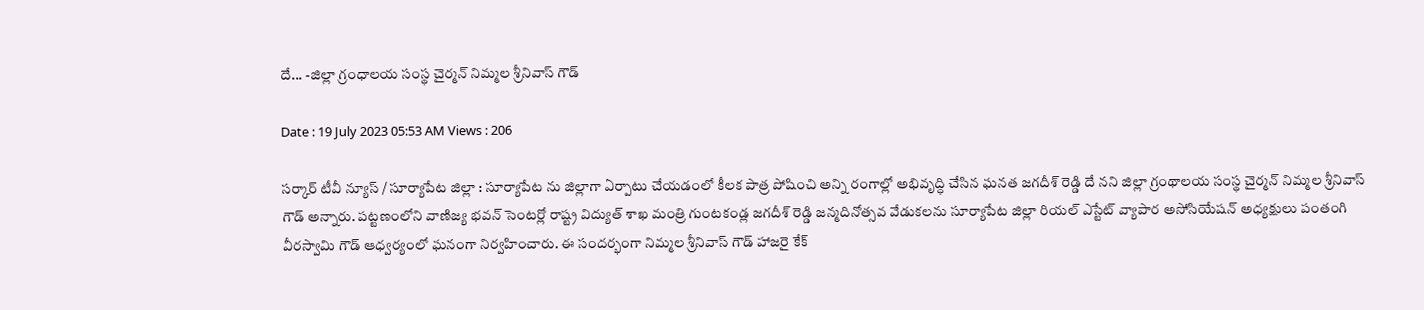దే... -జిల్లా గ్రంధాలయ సంస్థ చైర్మన్ నిమ్మల శ్రీనివాస్ గౌడ్

Date : 19 July 2023 05:53 AM Views : 206

సర్కార్ టీవీ న్యూస్ / సూర్యాపేట జిల్లా : సూర్యాపేట ను జిల్లాగా ఏర్పాటు చేయడంలో కీలక పాత్ర పోషించి అన్ని రంగాల్లో అభివృద్ధి చేసిన ఘనత జగదీశ్ రెడ్డి దే నని జిల్లా గ్రంథాలయ సంస్థ చైర్మన్ నిమ్మల శ్రీనివాస్ గౌడ్ అన్నారు. పట్టణంలోని వాణిజ్య భవన్ సెంటర్లో రాష్ట్ర విద్యుత్ శాఖ మంత్రి గుంటకండ్ల జగదీశ్ రెడ్డి జన్మదినోత్సవ వేడుకలను సూర్యాపేట జిల్లా రియల్ ఎస్టేట్ వ్యాపార అసోసియేషన్ అధ్యక్షులు పంతంగి వీరస్వామి గౌడ్ ఆధ్వర్యంలో ఘనంగా నిర్వహించారు. ఈ సందర్భంగా నిమ్మల శ్రీనివాస్ గౌడ్ హాజరై కేక్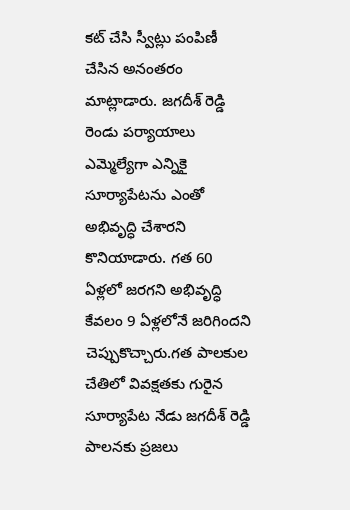కట్ చేసి స్వీట్లు పంపిణీ చేసిన అనంతరం మాట్లాడారు. జగదీశ్ రెడ్డి రెండు పర్యాయాలు ఎమ్మెల్యేగా ఎన్నికై సూర్యాపేటను ఎంతో అభివృద్ధి చేశారని కొనియాడారు. గత 60 ఏళ్లలో జరగని అభివృద్ధి కేవలం 9 ఏళ్లలోనే జరిగిందని చెప్పుకొచ్చారు.గత పాలకుల చేతిలో వివక్షతకు గురైన సూర్యాపేట నేడు జగదీశ్ రెడ్డి పాలనకు ప్రజలు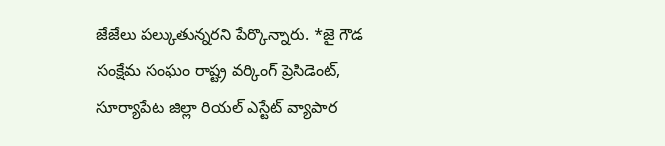జేజేలు పల్కుతున్నరని పేర్కొన్నారు. *జై గౌడ సంక్షేమ సంఘం రాష్ట్ర వర్కింగ్ ప్రెసిడెంట్, సూర్యాపేట జిల్లా రియల్ ఎస్టేట్ వ్యాపార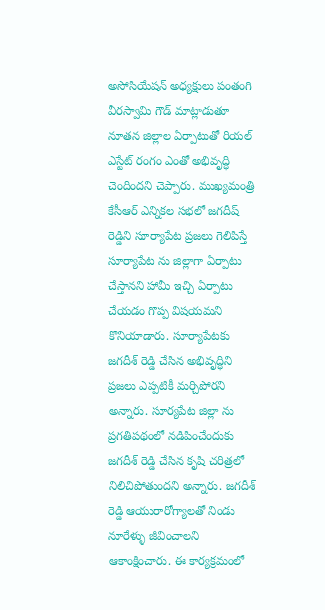అసోసియేషన్ అధ్యక్షులు పంతంగి వీరస్వామి గౌడ్ మాట్లాడుతూ నూతన జిల్లాల ఏర్పాటుతో రియల్ ఎస్టేట్ రంగం ఎంతో అభివృద్ధి చెందిందని చెప్పారు. ముఖ్యమంత్రి కేసీఆర్ ఎన్నికల సభలో జగదీష్ రెడ్డిని సూర్యాపేట ప్రజలు గెలిపిస్తే సూర్యాపేట ను జిల్లాగా ఏర్పాటు చేస్తానని హామీ ఇచ్చి ఏర్పాటు చేయడం గొప్ప విషయమని కొనియాడారు. సూర్యాపేటకు జగదీశ్ రెడ్డి చేసిన అభివృద్ధిని ప్రజలు ఎప్పటికీ మర్చిపోరని అన్నారు. సూర్యపేట జిల్లా ను ప్రగతిపథంలో నడిపించేందుకు జగదీశ్ రెడ్డి చేసిన కృషి చరిత్రలో నిలిచిపోతుందని అన్నారు. జగదీశ్ రెడ్డి ఆయురారోగ్యాలతో నిండు నూరేళ్ళు జీవించాలని ఆకాంక్షించారు. ఈ కార్యక్రమంలో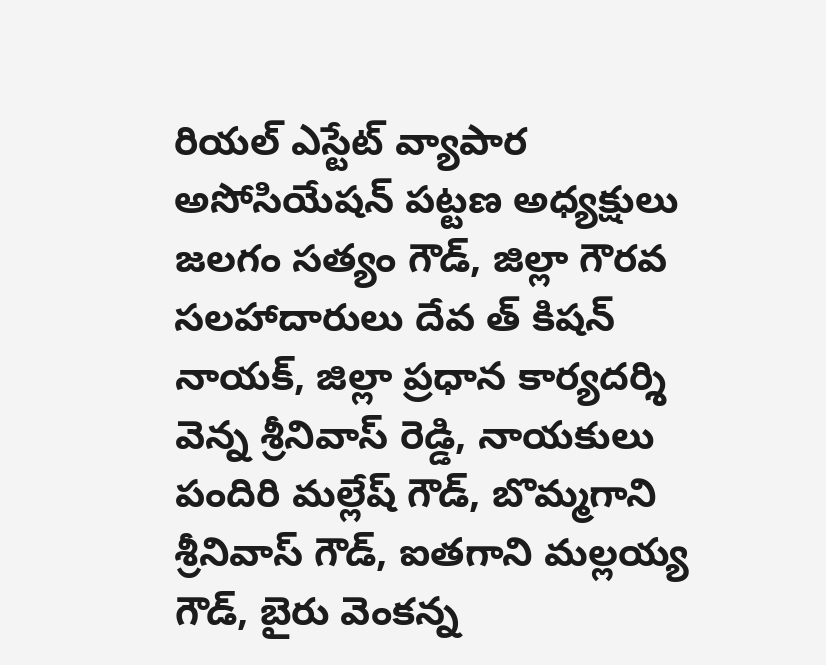రియల్ ఎస్టేట్ వ్యాపార అసోసియేషన్ పట్టణ అధ్యక్షులు జలగం సత్యం గౌడ్, జిల్లా గౌరవ సలహాదారులు దేవ త్ కిషన్ నాయక్, జిల్లా ప్రధాన కార్యదర్శి వెన్న శ్రీనివాస్ రెడ్డి, నాయకులు పందిరి మల్లేష్ గౌడ్, బొమ్మగాని శ్రీనివాస్ గౌడ్, ఐతగాని మల్లయ్య గౌడ్, బైరు వెంకన్న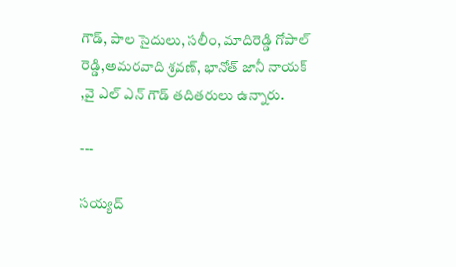గౌడ్, పాల సైదులు, సలీం, మాదిరెడ్డి గోపాల్ రెడ్డి,అమరవాది శ్రవణ్, భానోత్ జానీ నాయక్ ,వై ఎల్ ఎన్ గౌడ్ తదితరులు ఉన్నారు.

---

సయ్యద్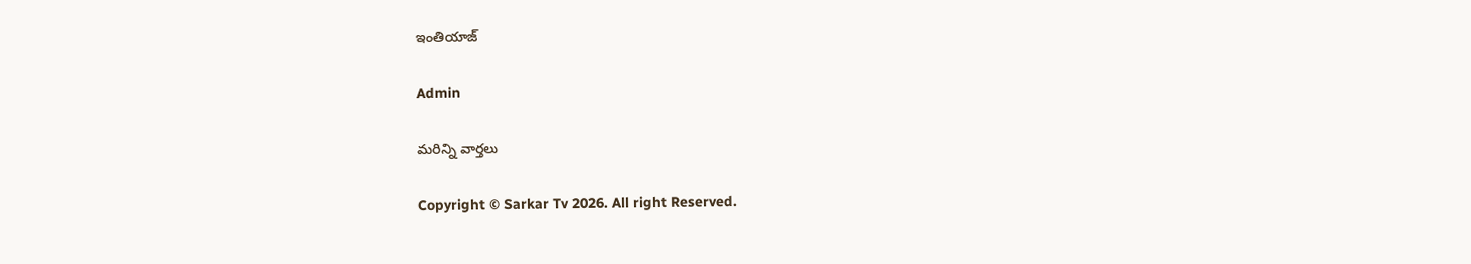ఇంతియాజ్

Admin

మరిన్ని వార్తలు

Copyright © Sarkar Tv 2026. All right Reserved.